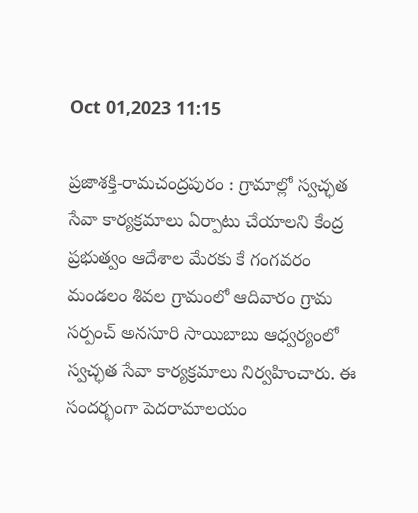Oct 01,2023 11:15

ప్రజాశక్తి-రామచంద్రపురం : గ్రామాల్లో స్వచ్ఛత సేవా కార్యక్రమాలు ఏర్పాటు చేయాలని కేంద్ర ప్రభుత్వం ఆదేశాల మేరకు కే గంగవరం మండలం శివల గ్రామంలో ఆదివారం గ్రామ సర్పంచ్ అనసూరి సాయిబాబు ఆధ్వర్యంలో స్వచ్ఛత సేవా కార్యక్రమాలు నిర్వహించారు. ఈ సందర్భంగా పెదరామాలయం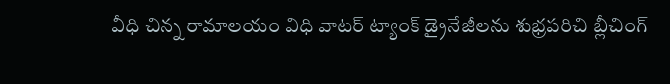వీధి చిన్న రామాలయం విధి వాటర్ ట్యాంక్ డ్రైనేజీలను శుభ్రపరిచి బ్లీచింగ్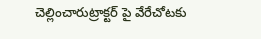చెల్లించారుట్రాక్టర్ పై వేరేచోటకు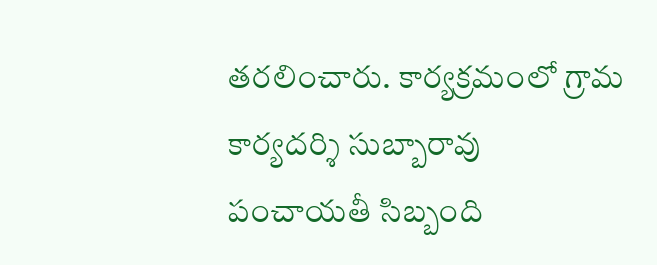తరలించారు. కార్యక్రమంలో గ్రామ కార్యదర్శి సుబ్బారావు పంచాయతీ సిబ్బంది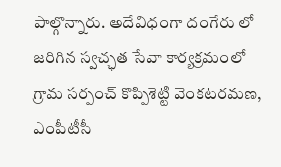పాల్గొన్నారు. అదేవిధంగా దంగేరు లో జరిగిన స్వచ్ఛత సేవా కార్యక్రమంలో గ్రామ సర్పంచ్ కొప్పిశెట్టి వెంకటరమణ, ఎంపీటీసీ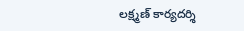లక్ష్మణ్ కార్యదర్శి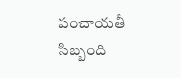పంచాయతీ సిబ్బంది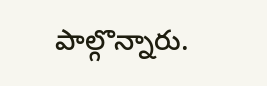పాల్గొన్నారు.